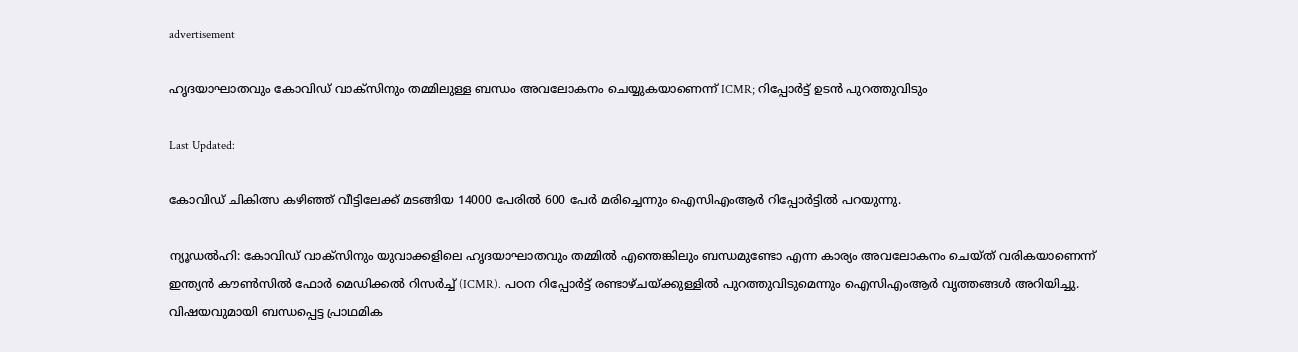advertisement

ഹൃദയാഘാതവും കോവിഡ് വാക്സിനും തമ്മിലുള്ള ബന്ധം അവലോകനം ചെയ്യുകയാണെന്ന് ICMR; റിപ്പോര്‍ട്ട് ഉടന്‍ പുറത്തുവിടും

Last Updated:

കോവിഡ് ചികിത്സ കഴിഞ്ഞ് വീട്ടിലേക്ക് മടങ്ങിയ 14000 പേരില്‍ 600 പേര്‍ മരിച്ചെന്നും ഐസിഎംആര്‍ റിപ്പോര്‍ട്ടില്‍ പറയുന്നു.

ന്യൂഡല്‍ഹി: കോവിഡ് വാക്‌സിനും യുവാക്കളിലെ ഹൃദയാഘാതവും തമ്മില്‍ എന്തെങ്കിലും ബന്ധമുണ്ടോ എന്ന കാര്യം അവലോകനം ചെയ്ത് വരികയാണെന്ന് ഇന്ത്യന്‍ കൗണ്‍സില്‍ ഫോര്‍ മെഡിക്കല്‍ റിസര്‍ച്ച് (ICMR). പഠന റിപ്പോര്‍ട്ട് രണ്ടാഴ്ചയ്ക്കുള്ളില്‍ പുറത്തുവിടുമെന്നും ഐസിഎംആര്‍ വൃത്തങ്ങള്‍ അറിയിച്ചു.
വിഷയവുമായി ബന്ധപ്പെട്ട പ്രാഥമിക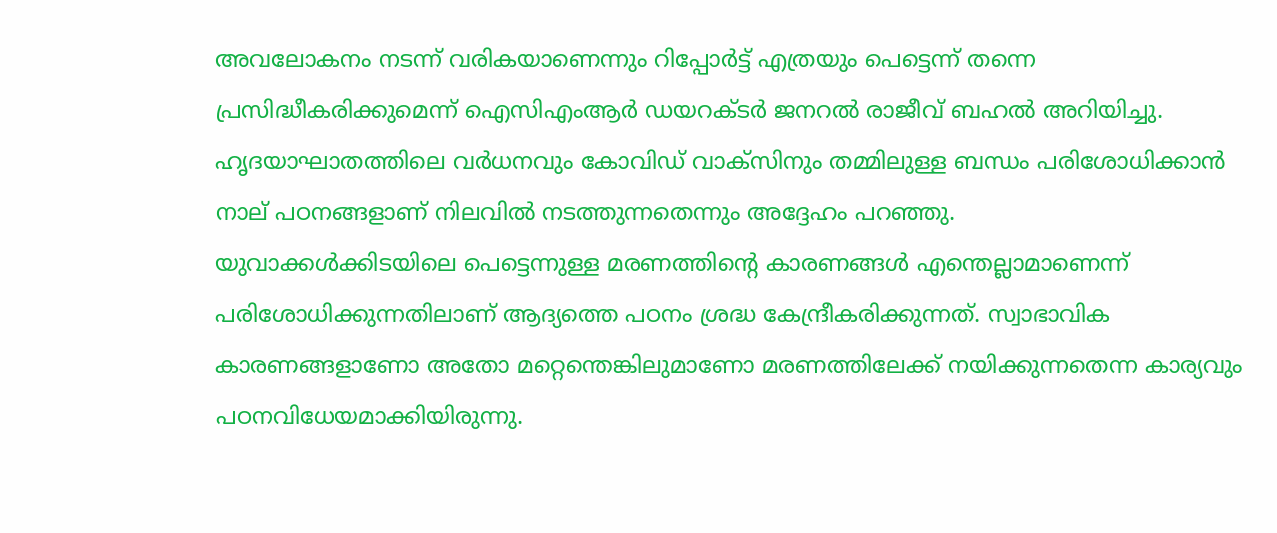അവലോകനം നടന്ന് വരികയാണെന്നും റിപ്പോര്‍ട്ട് എത്രയും പെട്ടെന്ന് തന്നെ പ്രസിദ്ധീകരിക്കുമെന്ന് ഐസിഎംആര്‍ ഡയറക്ടര്‍ ജനറല്‍ രാജീവ് ബഹല്‍ അറിയിച്ചു. ഹൃദയാഘാതത്തിലെ വര്‍ധനവും കോവിഡ് വാക്‌സിനും തമ്മിലുള്ള ബന്ധം പരിശോധിക്കാന്‍ നാല് പഠനങ്ങളാണ് നിലവില്‍ നടത്തുന്നതെന്നും അദ്ദേഹം പറഞ്ഞു.
യുവാക്കള്‍ക്കിടയിലെ പെട്ടെന്നുള്ള മരണത്തിന്റെ കാരണങ്ങള്‍ എന്തെല്ലാമാണെന്ന് പരിശോധിക്കുന്നതിലാണ് ആദ്യത്തെ പഠനം ശ്രദ്ധ കേന്ദ്രീകരിക്കുന്നത്. സ്വാഭാവിക കാരണങ്ങളാണോ അതോ മറ്റെന്തെങ്കിലുമാണോ മരണത്തിലേക്ക് നയിക്കുന്നതെന്ന കാര്യവും പഠനവിധേയമാക്കിയിരുന്നു.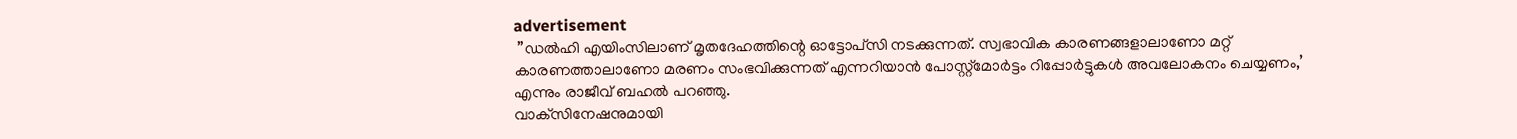advertisement
 ”ഡല്‍ഹി എയിംസിലാണ് മൃതദേഹത്തിന്റെ ഓട്ടോപ്‌സി നടക്കുന്നത്. സ്വഭാവിക കാരണങ്ങളാലാണോ മറ്റ് കാരണത്താലാണോ മരണം സംഭവിക്കുന്നത് എന്നറിയാന്‍ പോസ്റ്റ്‌മോര്‍ട്ടം റിപ്പോര്‍ട്ടുകള്‍ അവലോകനം ചെയ്യണം,’ എന്നും രാജീവ് ബഹല്‍ പറഞ്ഞു.
വാക്‌സിനേഷനുമായി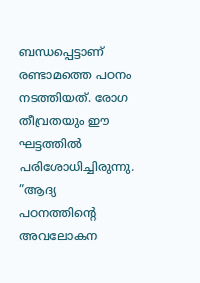ബന്ധപ്പെട്ടാണ് രണ്ടാമത്തെ പഠനം നടത്തിയത്. രോഗ തീവ്രതയും ഈ ഘട്ടത്തില്‍ പരിശോധിച്ചിരുന്നു. ”ആദ്യ പഠനത്തിന്റെ അവലോകന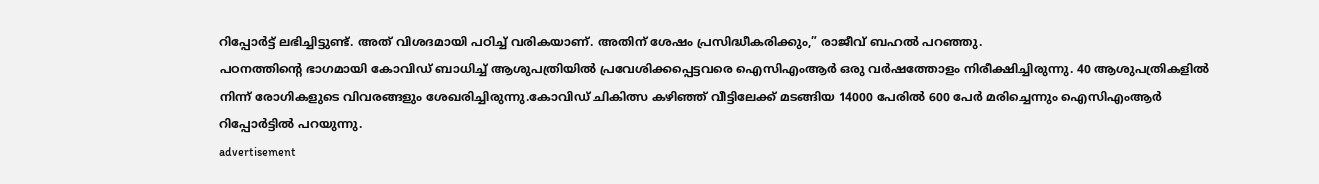റിപ്പോര്‍ട്ട് ലഭിച്ചിട്ടുണ്ട്. അത് വിശദമായി പഠിച്ച് വരികയാണ്. അതിന് ശേഷം പ്രസിദ്ധീകരിക്കും,” രാജീവ് ബഹല്‍ പറഞ്ഞു.
പഠനത്തിന്റെ ഭാഗമായി കോവിഡ് ബാധിച്ച് ആശുപത്രിയില്‍ പ്രവേശിക്കപ്പെട്ടവരെ ഐസിഎംആര്‍ ഒരു വര്‍ഷത്തോളം നിരീക്ഷിച്ചിരുന്നു. 40 ആശുപത്രികളില്‍ നിന്ന് രോഗികളുടെ വിവരങ്ങളും ശേഖരിച്ചിരുന്നു.കോവിഡ് ചികിത്സ കഴിഞ്ഞ് വീട്ടിലേക്ക് മടങ്ങിയ 14000 പേരില്‍ 600 പേര്‍ മരിച്ചെന്നും ഐസിഎംആര്‍ റിപ്പോര്‍ട്ടില്‍ പറയുന്നു.
advertisement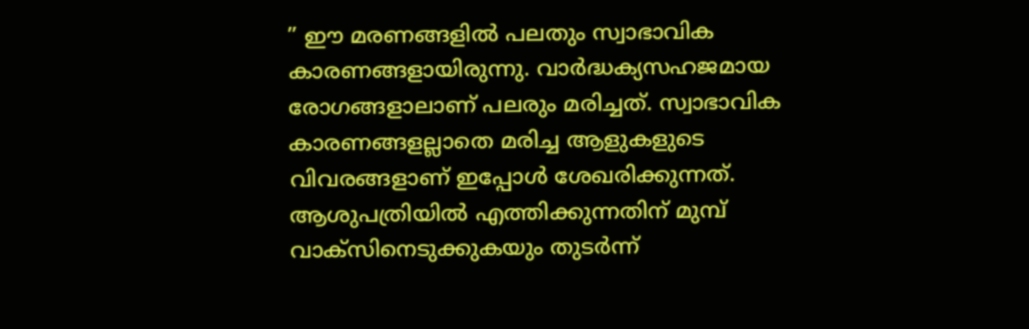” ഈ മരണങ്ങളില്‍ പലതും സ്വാഭാവിക കാരണങ്ങളായിരുന്നു. വാര്‍ദ്ധക്യസഹജമായ രോഗങ്ങളാലാണ് പലരും മരിച്ചത്. സ്വാഭാവിക കാരണങ്ങളല്ലാതെ മരിച്ച ആളുകളുടെ വിവരങ്ങളാണ് ഇപ്പോള്‍ ശേഖരിക്കുന്നത്. ആശുപത്രിയില്‍ എത്തിക്കുന്നതിന് മുമ്പ് വാക്‌സിനെടുക്കുകയും തുടര്‍ന്ന്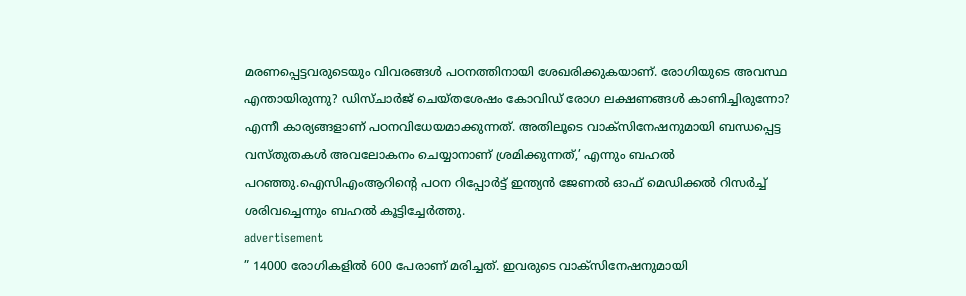മരണപ്പെട്ടവരുടെയും വിവരങ്ങള്‍ പഠനത്തിനായി ശേഖരിക്കുകയാണ്. രോഗിയുടെ അവസ്ഥ എന്തായിരുന്നു? ഡിസ്ചാര്‍ജ് ചെയ്തശേഷം കോവിഡ് രോഗ ലക്ഷണങ്ങള്‍ കാണിച്ചിരുന്നോ? എന്നീ കാര്യങ്ങളാണ് പഠനവിധേയമാക്കുന്നത്. അതിലൂടെ വാക്‌സിനേഷനുമായി ബന്ധപ്പെട്ട വസ്തുതകള്‍ അവലോകനം ചെയ്യാനാണ് ശ്രമിക്കുന്നത്,’ എന്നും ബഹല്‍ പറഞ്ഞു.ഐസിഎംആറിന്റെ പഠന റിപ്പോര്‍ട്ട് ഇന്ത്യന്‍ ജേണല്‍ ഓഫ് മെഡിക്കല്‍ റിസര്‍ച്ച് ശരിവച്ചെന്നും ബഹല്‍ കൂട്ടിച്ചേർത്തു.
advertisement
” 14000 രോഗികളില്‍ 600 പേരാണ് മരിച്ചത്. ഇവരുടെ വാക്‌സിനേഷനുമായി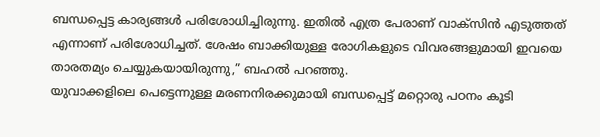ബന്ധപ്പെട്ട കാര്യങ്ങള്‍ പരിശോധിച്ചിരുന്നു. ഇതില്‍ എത്ര പേരാണ് വാക്‌സിന്‍ എടുത്തത് എന്നാണ് പരിശോധിച്ചത്. ശേഷം ബാക്കിയുള്ള രോഗികളുടെ വിവരങ്ങളുമായി ഇവയെ താരതമ്യം ചെയ്യുകയായിരുന്നു,” ബഹല്‍ പറഞ്ഞു.
യുവാക്കളിലെ പെട്ടെന്നുള്ള മരണനിരക്കുമായി ബന്ധപ്പെട്ട് മറ്റൊരു പഠനം കൂടി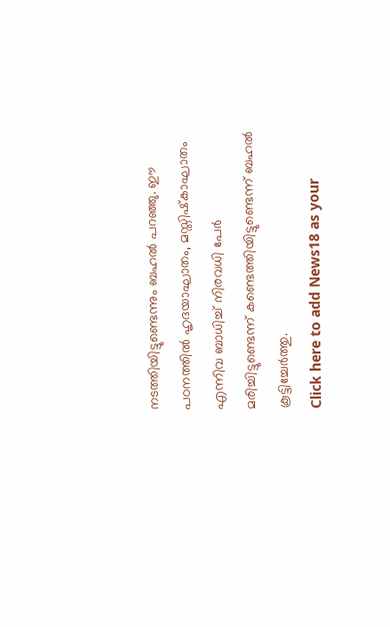നടത്തിയിട്ടുണ്ടെന്നും ബഹല്‍ പറഞ്ഞു. ഈ പഠനത്തില്‍ ഹൃദയാഘാതം, മസ്തിഷ്‌കാഘാതം എന്നിവ ബാധിച്ച് നിരവധി പേര്‍ മരിച്ചിട്ടുണ്ടെന്ന് കണ്ടെത്തിയിട്ടുണ്ടെന്ന് ബഹല്‍ കൂട്ടിച്ചേര്‍ത്തു.
Click here to add News18 as your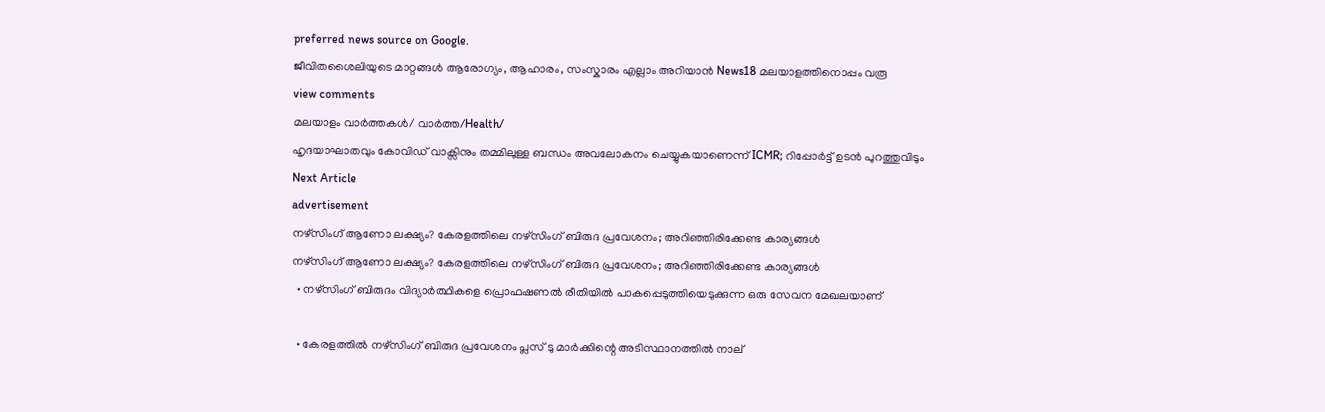preferred news source on Google.
ജീവിതശൈലിയുടെ മാറ്റങ്ങൾ ആരോഗ്യം, ആഹാരം, സംസ്കാരം എല്ലാം അറിയാൻ News18 മലയാളത്തിനൊപ്പം വരൂ
view comments
മലയാളം വാർത്തകൾ/ വാർത്ത/Health/
ഹൃദയാഘാതവും കോവിഡ് വാക്സിനും തമ്മിലുള്ള ബന്ധം അവലോകനം ചെയ്യുകയാണെന്ന് ICMR; റിപ്പോര്‍ട്ട് ഉടന്‍ പുറത്തുവിടും
Next Article
advertisement
നഴ്സിംഗ് ആണോ ലക്ഷ്യം? കേരളത്തിലെ നഴ്സിംഗ് ബിരുദ പ്രവേശനം; അറിഞ്ഞിരിക്കേണ്ട കാര്യങ്ങൾ
നഴ്സിംഗ് ആണോ ലക്ഷ്യം? കേരളത്തിലെ നഴ്സിംഗ് ബിരുദ പ്രവേശനം; അറിഞ്ഞിരിക്കേണ്ട കാര്യങ്ങൾ
  • നഴ്സിംഗ് ബിരുദം വിദ്യാർത്ഥികളെ പ്രൊഫഷണൽ രീതിയിൽ പാകപ്പെടുത്തിയെടുക്കുന്ന ഒരു സേവന മേഖലയാണ്

  • കേരളത്തിൽ നഴ്സിംഗ് ബിരുദ പ്രവേശനം പ്ലസ് ടു മാർക്കിന്റെ അടിസ്ഥാനത്തിൽ നാല്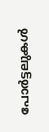പോർട്ടലുകൾ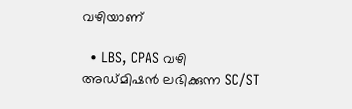വഴിയാണ്

  • LBS, CPAS വഴി അഡ്മിഷൻ ലഭിക്കുന്ന SC/ST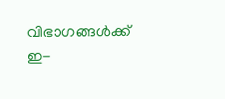വിഭാഗങ്ങൾക്ക് ഇ-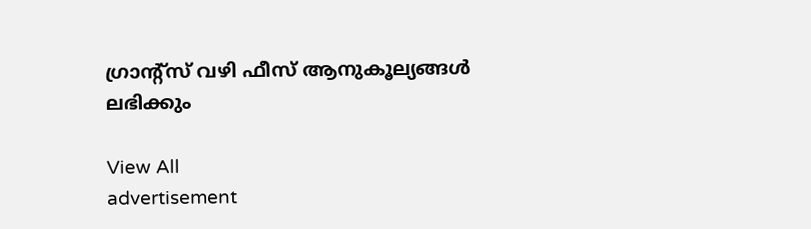ഗ്രാന്റ്സ് വഴി ഫീസ് ആനുകൂല്യങ്ങൾ ലഭിക്കും

View All
advertisement